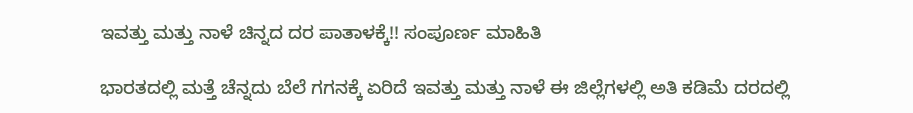ಇವತ್ತು ಮತ್ತು ನಾಳೆ ಚಿನ್ನದ ದರ ಪಾತಾಳಕ್ಕೆ!! ಸಂಪೂರ್ಣ ಮಾಹಿತಿ

ಭಾರತದಲ್ಲಿ ಮತ್ತೆ ಚೆನ್ನದು ಬೆಲೆ ಗಗನಕ್ಕೆ ಏರಿದೆ ಇವತ್ತು ಮತ್ತು ನಾಳೆ ಈ ಜಿಲ್ಲೆಗಳಲ್ಲಿ ಅತಿ ಕಡಿಮೆ ದರದಲ್ಲಿ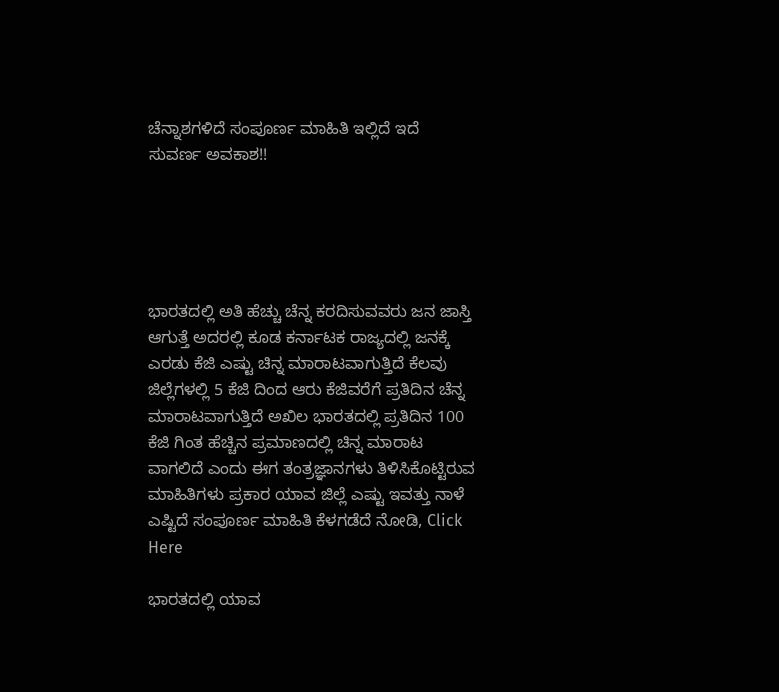ಚೆನ್ನಾಶಗಳಿದೆ ಸಂಪೂರ್ಣ ಮಾಹಿತಿ ಇಲ್ಲಿದೆ ಇದೆ ಸುವರ್ಣ ಅವಕಾಶ!!





ಭಾರತದಲ್ಲಿ ಅತಿ ಹೆಚ್ಚು ಚೆನ್ನ ಕರದಿಸುವವರು ಜನ ಜಾಸ್ತಿ ಆಗುತ್ತೆ ಅದರಲ್ಲಿ ಕೂಡ ಕರ್ನಾಟಕ ರಾಜ್ಯದಲ್ಲಿ ಜನಕ್ಕೆ ಎರಡು ಕೆಜಿ ಎಷ್ಟು ಚಿನ್ನ ಮಾರಾಟವಾಗುತ್ತಿದೆ ಕೆಲವು ಜಿಲ್ಲೆಗಳಲ್ಲಿ 5 ಕೆಜಿ ದಿಂದ ಆರು ಕೆಜಿವರೆಗೆ ಪ್ರತಿದಿನ ಚೆನ್ನ ಮಾರಾಟವಾಗುತ್ತಿದೆ ಅಖಿಲ ಭಾರತದಲ್ಲಿ ಪ್ರತಿದಿನ 100 ಕೆಜಿ ಗಿಂತ ಹೆಚ್ಚಿನ ಪ್ರಮಾಣದಲ್ಲಿ ಚಿನ್ನ ಮಾರಾಟ ವಾಗಲಿದೆ ಎಂದು ಈಗ ತಂತ್ರಜ್ಞಾನಗಳು ತಿಳಿಸಿಕೊಟ್ಟಿರುವ ಮಾಹಿತಿಗಳು ಪ್ರಕಾರ ಯಾವ ಜಿಲ್ಲೆ ಎಷ್ಟು ಇವತ್ತು ನಾಳೆ ಎಷ್ಟಿದೆ ಸಂಪೂರ್ಣ ಮಾಹಿತಿ ಕೆಳಗಡೆದೆ ನೋಡಿ, Click Here

ಭಾರತದಲ್ಲಿ ಯಾವ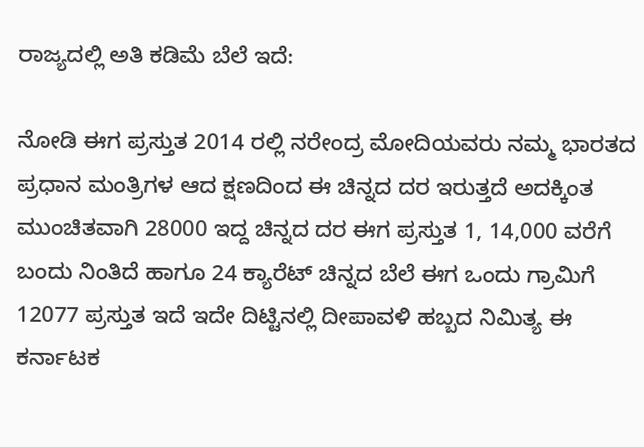ರಾಜ್ಯದಲ್ಲಿ ಅತಿ ಕಡಿಮೆ ಬೆಲೆ ಇದೆ:

ನೋಡಿ ಈಗ ಪ್ರಸ್ತುತ 2014 ರಲ್ಲಿ ನರೇಂದ್ರ ಮೋದಿಯವರು ನಮ್ಮ ಭಾರತದ ಪ್ರಧಾನ ಮಂತ್ರಿಗಳ ಆದ ಕ್ಷಣದಿಂದ ಈ ಚಿನ್ನದ ದರ ಇರುತ್ತದೆ ಅದಕ್ಕಿಂತ ಮುಂಚಿತವಾಗಿ 28000 ಇದ್ದ ಚಿನ್ನದ ದರ ಈಗ ಪ್ರಸ್ತುತ 1, 14,000 ವರೆಗೆ ಬಂದು ನಿಂತಿದೆ ಹಾಗೂ 24 ಕ್ಯಾರೆಟ್ ಚಿನ್ನದ ಬೆಲೆ ಈಗ ಒಂದು ಗ್ರಾಮಿಗೆ 12077 ಪ್ರಸ್ತುತ ಇದೆ ಇದೇ ದಿಟ್ಟಿನಲ್ಲಿ ದೀಪಾವಳಿ ಹಬ್ಬದ ನಿಮಿತ್ಯ ಈ ಕರ್ನಾಟಕ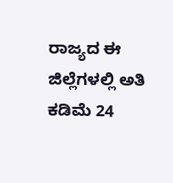ರಾಜ್ಯದ ಈ ಜಿಲ್ಲೆಗಳಲ್ಲಿ ಅತಿ ಕಡಿಮೆ 24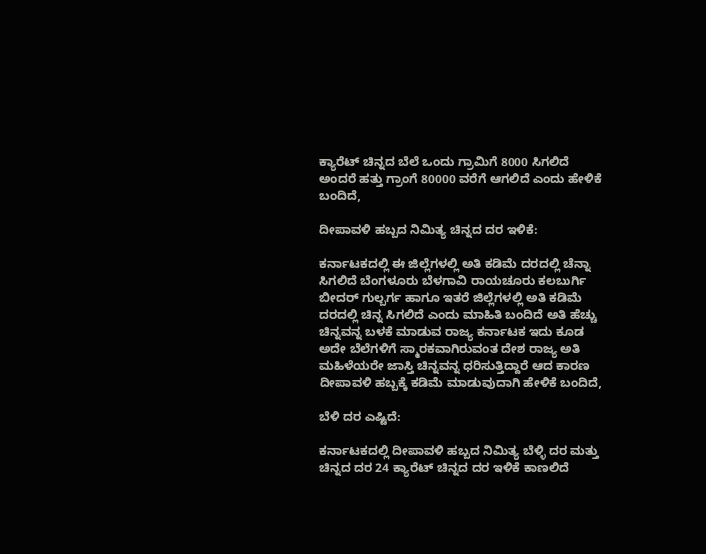ಕ್ಯಾರೆಟ್ ಚಿನ್ನದ ಬೆಲೆ ಒಂದು ಗ್ರಾಮಿಗೆ 8000 ಸಿಗಲಿದೆ ಅಂದರೆ ಹತ್ತು ಗ್ರಾಂಗೆ 80000 ವರೆಗೆ ಆಗಲಿದೆ ಎಂದು ಹೇಳಿಕೆ ಬಂದಿದೆ,

ದೀಪಾವಳಿ ಹಬ್ಬದ ನಿಮಿತ್ಯ ಚಿನ್ನದ ದರ ಇಳಿಕೆ:

ಕರ್ನಾಟಕದಲ್ಲಿ ಈ ಜಿಲ್ಲೆಗಳಲ್ಲಿ ಅತಿ ಕಡಿಮೆ ದರದಲ್ಲಿ ಚೆನ್ನಾ ಸಿಗಲಿದೆ ಬೆಂಗಳೂರು ಬೆಳಗಾವಿ ರಾಯಚೂರು ಕಲಬುರ್ಗಿ ಬೀದರ್ ಗುಲ್ಬರ್ಗ ಹಾಗೂ ಇತರೆ ಜಿಲ್ಲೆಗಳಲ್ಲಿ ಅತಿ ಕಡಿಮೆ ದರದಲ್ಲಿ ಚಿನ್ನ ಸಿಗಲಿದೆ ಎಂದು ಮಾಹಿತಿ ಬಂದಿದೆ ಅತಿ ಹೆಚ್ಚು ಚಿನ್ನವನ್ನ ಬಳಕೆ ಮಾಡುವ ರಾಜ್ಯ ಕರ್ನಾಟಕ ಇದು ಕೂಡ ಅದೇ ಬೆಲೆಗಳಿಗೆ ಸ್ಮಾರಕವಾಗಿರುವಂತ ದೇಶ ರಾಜ್ಯ ಅತಿ ಮಹಿಳೆಯರೇ ಜಾಸ್ತಿ ಚಿನ್ನವನ್ನ ಧರಿಸುತ್ತಿದ್ದಾರೆ ಆದ ಕಾರಣ ದೀಪಾವಳಿ ಹಬ್ಬಕ್ಕೆ ಕಡಿಮೆ ಮಾಡುವುದಾಗಿ ಹೇಳಿಕೆ ಬಂದಿದೆ,

ಬೆಳಿ ದರ ಎಷ್ಟಿದೆ:

ಕರ್ನಾಟಕದಲ್ಲಿ ದೀಪಾವಳಿ ಹಬ್ಬದ ನಿಮಿತ್ಯ ಬೆಳ್ಳಿ ದರ ಮತ್ತು ಚಿನ್ನದ ದರ 24 ಕ್ಯಾರೆಟ್ ಚಿನ್ನದ ದರ ಇಳಿಕೆ ಕಾಣಲಿದೆ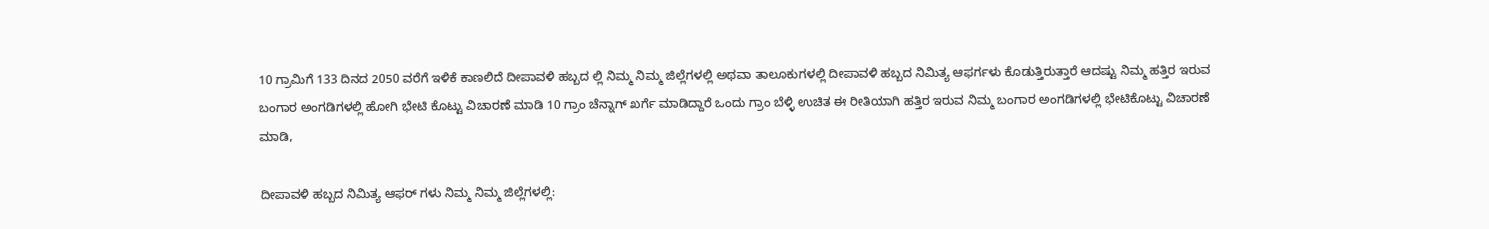10 ಗ್ರಾಮಿಗೆ 133 ದಿನದ 2050 ವರೆಗೆ ಇಳಿಕೆ ಕಾಣಲಿದೆ ದೀಪಾವಳಿ ಹಬ್ಬದ ಲ್ಲಿ ನಿಮ್ಮ ನಿಮ್ಮ ಜಿಲ್ಲೆಗಳಲ್ಲಿ ಅಥವಾ ತಾಲೂಕುಗಳಲ್ಲಿ ದೀಪಾವಳಿ ಹಬ್ಬದ ನಿಮಿತ್ಯ ಆಫರ್ಗಳು ಕೊಡುತ್ತಿರುತ್ತಾರೆ ಆದಷ್ಟು ನಿಮ್ಮ ಹತ್ತಿರ ಇರುವ ಬಂಗಾರ ಅಂಗಡಿಗಳಲ್ಲಿ ಹೋಗಿ ಭೇಟಿ ಕೊಟ್ಟು ವಿಚಾರಣೆ ಮಾಡಿ 10 ಗ್ರಾಂ ಚೆನ್ನಾಗ್ ಖರ್ಗೆ ಮಾಡಿದ್ದಾರೆ ಒಂದು ಗ್ರಾಂ ಬೆಳ್ಳಿ ಉಚಿತ ಈ ರೀತಿಯಾಗಿ ಹತ್ತಿರ ಇರುವ ನಿಮ್ಮ ಬಂಗಾರ ಅಂಗಡಿಗಳಲ್ಲಿ ಭೇಟಿಕೊಟ್ಟು ವಿಚಾರಣೆ ಮಾಡಿ,

ದೀಪಾವಳಿ ಹಬ್ಬದ ನಿಮಿತ್ಯ ಆಫರ್ ಗಳು ನಿಮ್ಮ ನಿಮ್ಮ ಜಿಲ್ಲೆಗಳಲ್ಲಿ: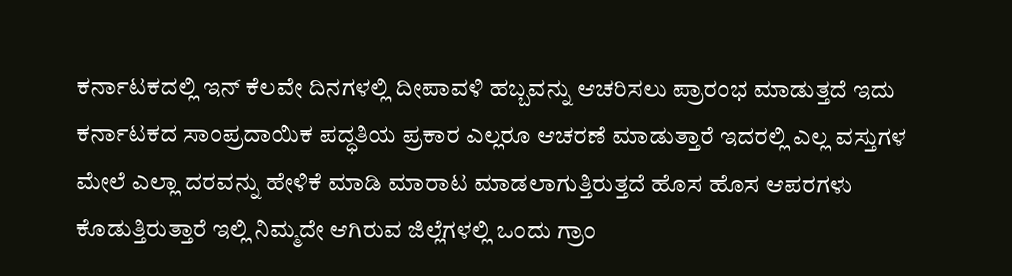ಕರ್ನಾಟಕದಲ್ಲಿ ಇನ್ ಕೆಲವೇ ದಿನಗಳಲ್ಲಿ ದೀಪಾವಳಿ ಹಬ್ಬವನ್ನು ಆಚರಿಸಲು ಪ್ರಾರಂಭ ಮಾಡುತ್ತದೆ ಇದು ಕರ್ನಾಟಕದ ಸಾಂಪ್ರದಾಯಿಕ ಪದ್ಧತಿಯ ಪ್ರಕಾರ ಎಲ್ಲರೂ ಆಚರಣೆ ಮಾಡುತ್ತಾರೆ ಇದರಲ್ಲಿ ಎಲ್ಲ ವಸ್ತುಗಳ ಮೇಲೆ ಎಲ್ಲಾ ದರವನ್ನು ಹೇಳಿಕೆ ಮಾಡಿ ಮಾರಾಟ ಮಾಡಲಾಗುತ್ತಿರುತ್ತದೆ ಹೊಸ ಹೊಸ ಆಪರಗಳು ಕೊಡುತ್ತಿರುತ್ತಾರೆ ಇಲ್ಲಿ ನಿಮ್ಮದೇ ಆಗಿರುವ ಜಿಲ್ಲೆಗಳಲ್ಲಿ ಒಂದು ಗ್ರಾಂ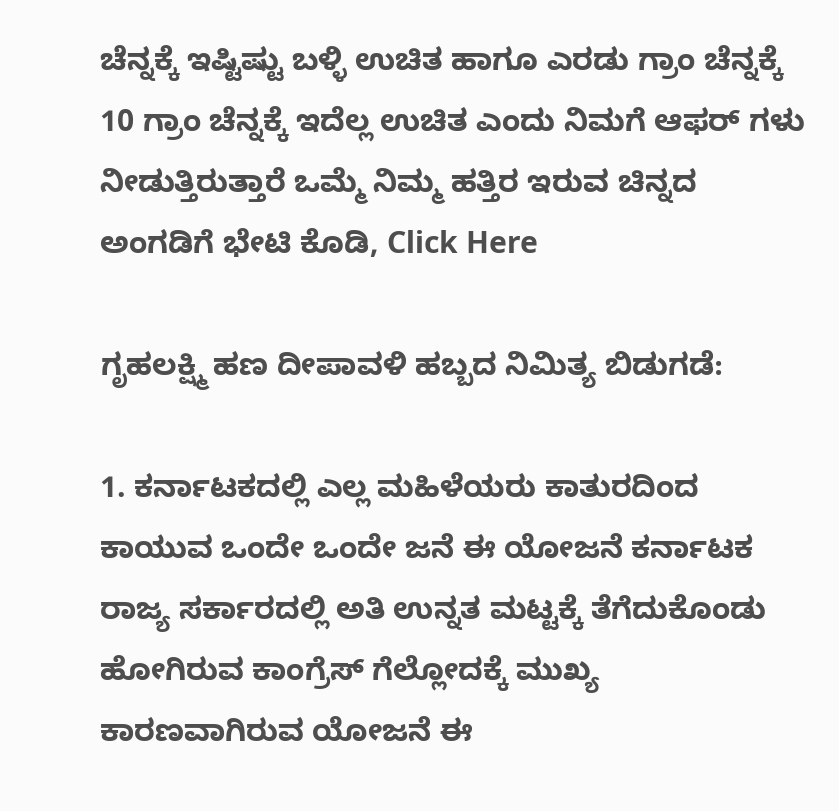ಚೆನ್ನಕ್ಕೆ ಇಷ್ಟಿಷ್ಟು ಬಳ್ಳಿ ಉಚಿತ ಹಾಗೂ ಎರಡು ಗ್ರಾಂ ಚೆನ್ನಕ್ಕೆ 10 ಗ್ರಾಂ ಚೆನ್ನಕ್ಕೆ ಇದೆಲ್ಲ ಉಚಿತ ಎಂದು ನಿಮಗೆ ಆಫರ್ ಗಳು ನೀಡುತ್ತಿರುತ್ತಾರೆ ಒಮ್ಮೆ ನಿಮ್ಮ ಹತ್ತಿರ ಇರುವ ಚಿನ್ನದ ಅಂಗಡಿಗೆ ಭೇಟಿ ಕೊಡಿ, Click Here

ಗೃಹಲಕ್ಷ್ಮಿ ಹಣ ದೀಪಾವಳಿ ಹಬ್ಬದ ನಿಮಿತ್ಯ ಬಿಡುಗಡೆ:

1. ಕರ್ನಾಟಕದಲ್ಲಿ ಎಲ್ಲ ಮಹಿಳೆಯರು ಕಾತುರದಿಂದ ಕಾಯುವ ಒಂದೇ ಒಂದೇ ಜನೆ ಈ ಯೋಜನೆ ಕರ್ನಾಟಕ ರಾಜ್ಯ ಸರ್ಕಾರದಲ್ಲಿ ಅತಿ ಉನ್ನತ ಮಟ್ಟಕ್ಕೆ ತೆಗೆದುಕೊಂಡು ಹೋಗಿರುವ ಕಾಂಗ್ರೆಸ್ ಗೆಲ್ಲೋದಕ್ಕೆ ಮುಖ್ಯ ಕಾರಣವಾಗಿರುವ ಯೋಜನೆ ಈ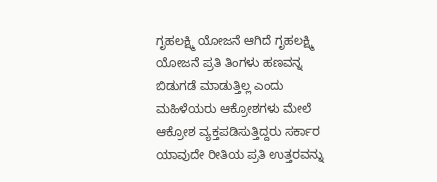ಗೃಹಲಕ್ಷ್ಮಿ ಯೋಜನೆ ಆಗಿದೆ ಗೃಹಲಕ್ಷ್ಮಿ ಯೋಜನೆ ಪ್ರತಿ ತಿಂಗಳು ಹಣವನ್ನ ಬಿಡುಗಡೆ ಮಾಡುತ್ತಿಲ್ಲ ಎಂದು ಮಹಿಳೆಯರು ಆಕ್ರೋಶಗಳು ಮೇಲೆ ಆಕ್ರೋಶ ವ್ಯಕ್ತಪಡಿಸುತ್ತಿದ್ದರು ಸರ್ಕಾರ ಯಾವುದೇ ರೀತಿಯ ಪ್ರತಿ ಉತ್ತರವನ್ನು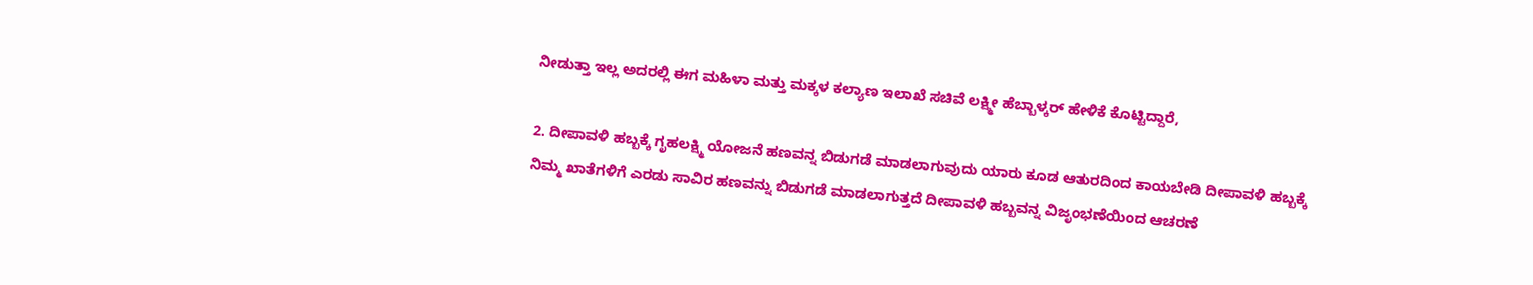ನೀಡುತ್ತಾ ಇಲ್ಲ ಅದರಲ್ಲಿ ಈಗ ಮಹಿಳಾ ಮತ್ತು ಮಕ್ಕಳ ಕಲ್ಯಾಣ ಇಲಾಖೆ ಸಚಿವೆ ಲಕ್ಷ್ಮೀ ಹೆಬ್ಬಾಳ್ಕರ್ ಹೇಳಿಕೆ ಕೊಟ್ಟಿದ್ದಾರೆ,

2. ದೀಪಾವಳಿ ಹಬ್ಬಕ್ಕೆ ಗೃಹಲಕ್ಷ್ಮಿ ಯೋಜನೆ ಹಣವನ್ನ ಬಿಡುಗಡೆ ಮಾಡಲಾಗುವುದು ಯಾರು ಕೂಡ ಆತುರದಿಂದ ಕಾಯಬೇಡಿ ದೀಪಾವಳಿ ಹಬ್ಬಕ್ಕೆ ನಿಮ್ಮ ಖಾತೆಗಳಿಗೆ ಎರಡು ಸಾವಿರ ಹಣವನ್ನು ಬಿಡುಗಡೆ ಮಾಡಲಾಗುತ್ತದೆ ದೀಪಾವಳಿ ಹಬ್ಬವನ್ನ ವಿಜೃಂಭಣೆಯಿಂದ ಆಚರಣೆ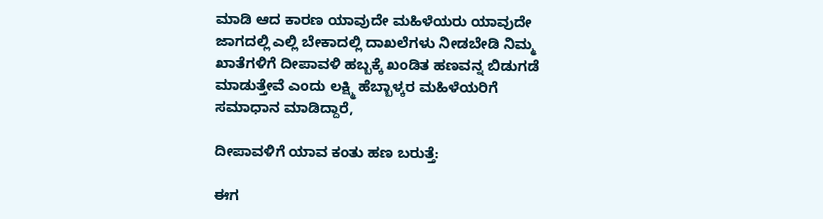ಮಾಡಿ ಆದ ಕಾರಣ ಯಾವುದೇ ಮಹಿಳೆಯರು ಯಾವುದೇ ಜಾಗದಲ್ಲಿ ಎಲ್ಲಿ ಬೇಕಾದಲ್ಲಿ ದಾಖಲೆಗಳು ನೀಡಬೇಡಿ ನಿಮ್ಮ ಖಾತೆಗಳಿಗೆ ದೀಪಾವಳಿ ಹಬ್ಬಕ್ಕೆ ಖಂಡಿತ ಹಣವನ್ನ ಬಿಡುಗಡೆ ಮಾಡುತ್ತೇವೆ ಎಂದು ಲಕ್ಷ್ಮಿ ಹೆಬ್ಬಾಳ್ಕರ ಮಹಿಳೆಯರಿಗೆ ಸಮಾಧಾನ ಮಾಡಿದ್ದಾರೆ,

ದೀಪಾವಳಿಗೆ ಯಾವ ಕಂತು ಹಣ ಬರುತ್ತೆ:

ಈಗ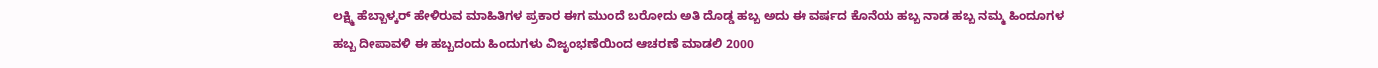ಲಕ್ಷ್ಮಿ ಹೆಬ್ಬಾಳ್ಕರ್ ಹೇಳಿರುವ ಮಾಹಿತಿಗಳ ಪ್ರಕಾರ ಈಗ ಮುಂದೆ ಬರೋದು ಅತಿ ದೊಡ್ಡ ಹಬ್ಬ ಅದು ಈ ವರ್ಷದ ಕೊನೆಯ ಹಬ್ಬ ನಾಡ ಹಬ್ಬ ನಮ್ಮ ಹಿಂದೂಗಳ ಹಬ್ಬ ದೀಪಾವಳಿ ಈ ಹಬ್ಬದಂದು ಹಿಂದುಗಳು ವಿಜೃಂಭಣೆಯಿಂದ ಆಚರಣೆ ಮಾಡಲಿ 2000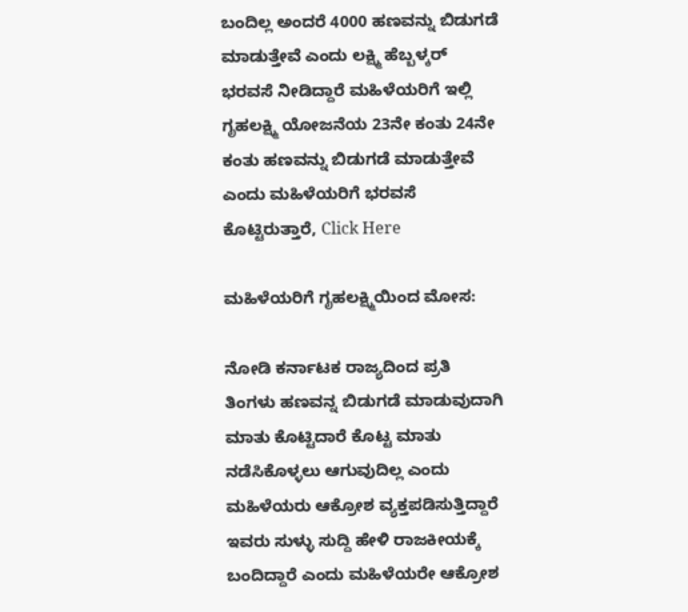ಬಂದಿಲ್ಲ ಅಂದರೆ 4000 ಹಣವನ್ನು ಬಿಡುಗಡೆ ಮಾಡುತ್ತೇವೆ ಎಂದು ಲಕ್ಷ್ಮಿ ಹೆಬ್ಬಳ್ಕರ್ ಭರವಸೆ ನೀಡಿದ್ದಾರೆ ಮಹಿಳೆಯರಿಗೆ ಇಲ್ಲಿ ಗೃಹಲಕ್ಷ್ಮಿ ಯೋಜನೆಯ 23ನೇ ಕಂತು 24ನೇ ಕಂತು ಹಣವನ್ನು ಬಿಡುಗಡೆ ಮಾಡುತ್ತೇವೆ ಎಂದು ಮಹಿಳೆಯರಿಗೆ ಭರವಸೆ ಕೊಟ್ಟಿರುತ್ತಾರೆ, Click Here

ಮಹಿಳೆಯರಿಗೆ ಗೃಹಲಕ್ಷ್ಮಿಯಿಂದ ಮೋಸ:

ನೋಡಿ ಕರ್ನಾಟಕ ರಾಜ್ಯದಿಂದ ಪ್ರತಿ ತಿಂಗಳು ಹಣವನ್ನ ಬಿಡುಗಡೆ ಮಾಡುವುದಾಗಿ ಮಾತು ಕೊಟ್ಟಿದಾರೆ ಕೊಟ್ಟ ಮಾತು ನಡೆಸಿಕೊಳ್ಳಲು ಆಗುವುದಿಲ್ಲ ಎಂದು ಮಹಿಳೆಯರು ಆಕ್ರೋಶ ವ್ಯಕ್ತಪಡಿಸುತ್ತಿದ್ದಾರೆ ಇವರು ಸುಳ್ಳು ಸುದ್ದಿ ಹೇಳಿ ರಾಜಕೀಯಕ್ಕೆ ಬಂದಿದ್ದಾರೆ ಎಂದು ಮಹಿಳೆಯರೇ ಆಕ್ರೋಶ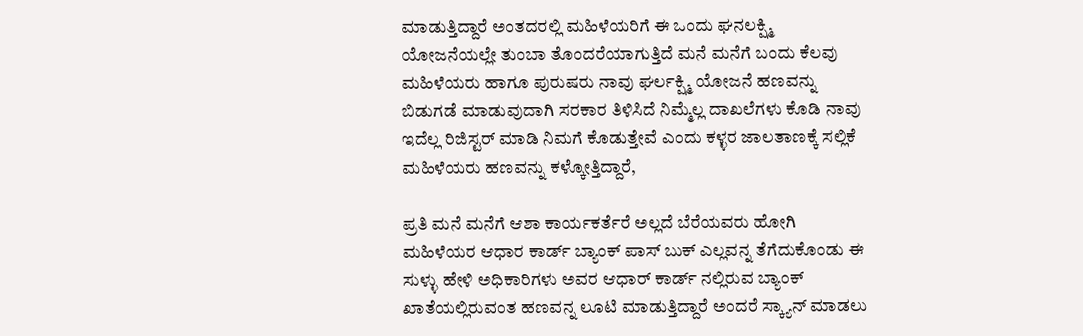ಮಾಡುತ್ತಿದ್ದಾರೆ ಅಂತದರಲ್ಲಿ ಮಹಿಳೆಯರಿಗೆ ಈ ಒಂದು ಘನಲಕ್ಷ್ಮಿ ಯೋಜನೆಯಲ್ಲೇ ತುಂಬಾ ತೊಂದರೆಯಾಗುತ್ತಿದೆ ಮನೆ ಮನೆಗೆ ಬಂದು ಕೆಲವು ಮಹಿಳೆಯರು ಹಾಗೂ ಪುರುಷರು ನಾವು ಘರ್ಲಕ್ಷ್ಮಿ ಯೋಜನೆ ಹಣವನ್ನು ಬಿಡುಗಡೆ ಮಾಡುವುದಾಗಿ ಸರಕಾರ ತಿಳಿಸಿದೆ ನಿಮ್ಮೆಲ್ಲ ದಾಖಲೆಗಳು ಕೊಡಿ ನಾವು ಇದೆಲ್ಲ ರಿಜಿಸ್ಟರ್ ಮಾಡಿ ನಿಮಗೆ ಕೊಡುತ್ತೇವೆ ಎಂದು ಕಳ್ಳರ ಜಾಲತಾಣಕ್ಕೆ ಸಲ್ಲಿಕೆ ಮಹಿಳೆಯರು ಹಣವನ್ನು ಕಳ್ಕೋತ್ತಿದ್ದಾರೆ,

ಪ್ರತಿ ಮನೆ ಮನೆಗೆ ಆಶಾ ಕಾರ್ಯಕರ್ತೆರೆ ಅಲ್ಲದೆ ಬೆರೆಯವರು ಹೋಗಿ ಮಹಿಳೆಯರ ಆಧಾರ ಕಾರ್ಡ್ ಬ್ಯಾಂಕ್ ಪಾಸ್ ಬುಕ್ ಎಲ್ಲವನ್ನ ತೆಗೆದುಕೊಂಡು ಈ ಸುಳ್ಳು ಹೇಳಿ ಅಧಿಕಾರಿಗಳು ಅವರ ಆಧಾರ್ ಕಾರ್ಡ್ ನಲ್ಲಿರುವ ಬ್ಯಾಂಕ್ ಖಾತೆಯಲ್ಲಿರುವಂತ ಹಣವನ್ನ ಲೂಟಿ ಮಾಡುತ್ತಿದ್ದಾರೆ ಅಂದರೆ ಸ್ಕ್ಯಾನ್ ಮಾಡಲು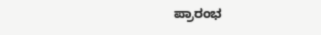ಪ್ರಾರಂಭ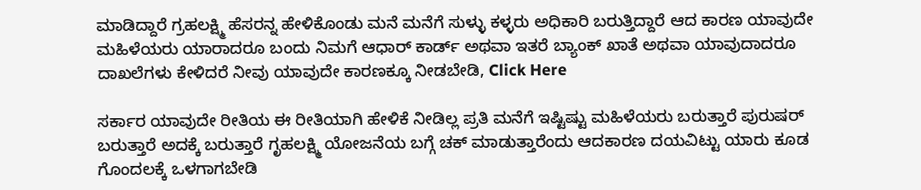ಮಾಡಿದ್ದಾರೆ ಗ್ರಹಲಕ್ಷ್ಮಿ ಹೆಸರನ್ನ ಹೇಳಿಕೊಂಡು ಮನೆ ಮನೆಗೆ ಸುಳ್ಳು ಕಳ್ಳರು ಅಧಿಕಾರಿ ಬರುತ್ತಿದ್ದಾರೆ ಆದ ಕಾರಣ ಯಾವುದೇ ಮಹಿಳೆಯರು ಯಾರಾದರೂ ಬಂದು ನಿಮಗೆ ಆಧಾರ್ ಕಾರ್ಡ್ ಅಥವಾ ಇತರೆ ಬ್ಯಾಂಕ್ ಖಾತೆ ಅಥವಾ ಯಾವುದಾದರೂ ದಾಖಲೆಗಳು ಕೇಳಿದರೆ ನೀವು ಯಾವುದೇ ಕಾರಣಕ್ಕೂ ನೀಡಬೇಡಿ, Click Here

ಸರ್ಕಾರ ಯಾವುದೇ ರೀತಿಯ ಈ ರೀತಿಯಾಗಿ ಹೇಳಿಕೆ ನೀಡಿಲ್ಲ ಪ್ರತಿ ಮನೆಗೆ ಇಷ್ಟಿಷ್ಟು ಮಹಿಳೆಯರು ಬರುತ್ತಾರೆ ಪುರುಷರ್ ಬರುತ್ತಾರೆ ಅದಕ್ಕೆ ಬರುತ್ತಾರೆ ಗೃಹಲಕ್ಷ್ಮಿ ಯೋಜನೆಯ ಬಗ್ಗೆ ಚಕ್ ಮಾಡುತ್ತಾರೆಂದು ಆದಕಾರಣ ದಯವಿಟ್ಟು ಯಾರು ಕೂಡ ಗೊಂದಲಕ್ಕೆ ಒಳಗಾಗಬೇಡಿ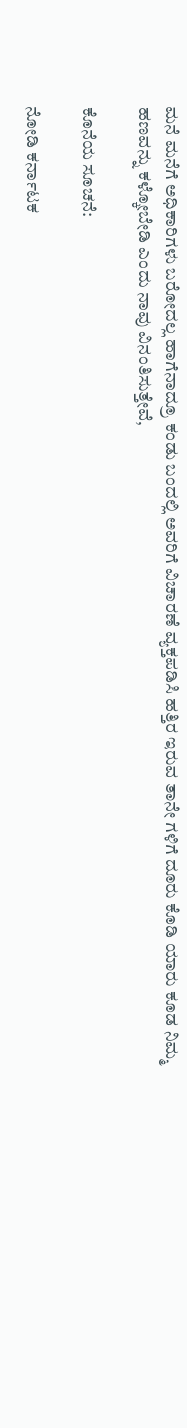ಮನೆ ಮನೆಗೆ ಅಧಿಕಾರಿಗಳು ಬರೋದಲ್ಲ ಹಾಗೆನಾದ್ರೂ ಕಂಡು ಬಂದಲ್ಲಿ ಅವರಿಗೆ ವಿಚಾರಣೆ ವ್ಯಕ್ತಪಡಿಸಿ ಹತ್ತಿರ ಇರುವ ತಾನೇ ಗಳಿಗೆ ದೂರು ಕೊಡಿ ಯಾರು ಕೂಡ ನಿಮ್ಮ ಹಣವನ್ನು ಕಳ್ಕೋಬೇಡಿ ಎಂದು ನಾವು ವಿನಂತಿಸುತ್ತೇವೆ,

ಕೊನೆಯ ಸೂಚನೆ:

ನೋಡಿ ಕರ್ನಾಟಕ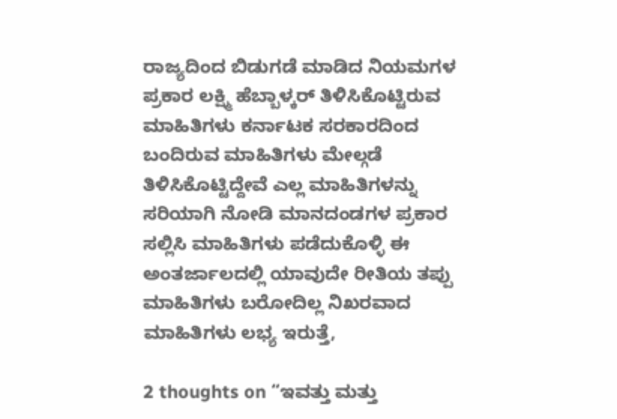ರಾಜ್ಯದಿಂದ ಬಿಡುಗಡೆ ಮಾಡಿದ ನಿಯಮಗಳ ಪ್ರಕಾರ ಲಕ್ಷ್ಮಿ ಹೆಬ್ಬಾಳ್ಕರ್ ತಿಳಿಸಿಕೊಟ್ಟಿರುವ ಮಾಹಿತಿಗಳು ಕರ್ನಾಟಕ ಸರಕಾರದಿಂದ ಬಂದಿರುವ ಮಾಹಿತಿಗಳು ಮೇಲ್ಗಡೆ ತಿಳಿಸಿಕೊಟ್ಟಿದ್ದೇವೆ ಎಲ್ಲ ಮಾಹಿತಿಗಳನ್ನು ಸರಿಯಾಗಿ ನೋಡಿ ಮಾನದಂಡಗಳ ಪ್ರಕಾರ ಸಲ್ಲಿಸಿ ಮಾಹಿತಿಗಳು ಪಡೆದುಕೊಳ್ಳಿ ಈ ಅಂತರ್ಜಾಲದಲ್ಲಿ ಯಾವುದೇ ರೀತಿಯ ತಪ್ಪು ಮಾಹಿತಿಗಳು ಬರೋದಿಲ್ಲ ನಿಖರವಾದ ಮಾಹಿತಿಗಳು ಲಭ್ಯ ಇರುತ್ತೆ,

2 thoughts on “ಇವತ್ತು ಮತ್ತು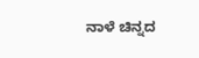ನಾಳೆ ಚಿನ್ನದ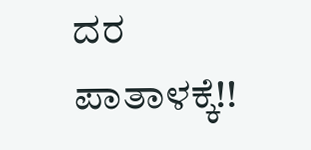ದರ ಪಾತಾಳಕ್ಕೆ!!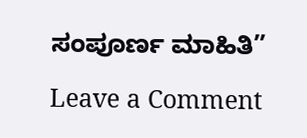ಸಂಪೂರ್ಣ ಮಾಹಿತಿ”

Leave a Comment